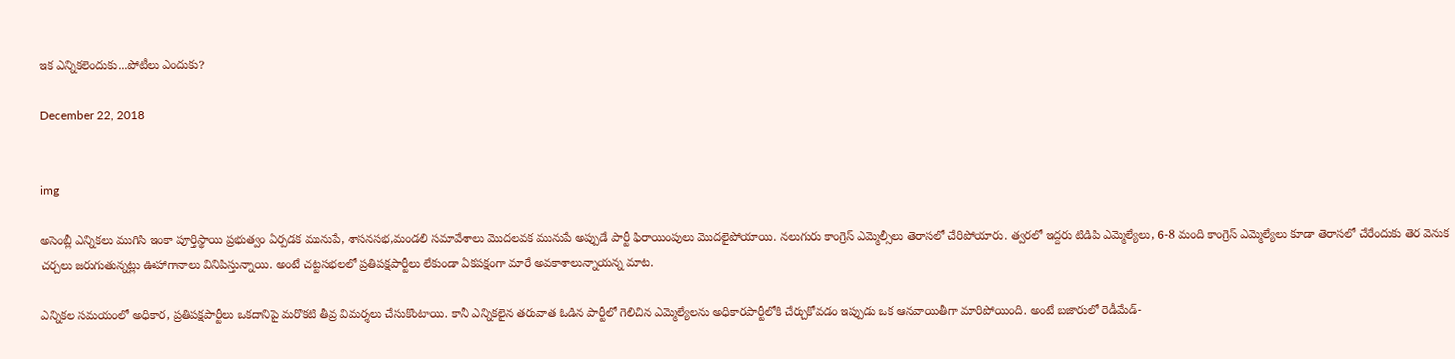ఇక ఎన్నికలెందుకు...పోటీలు ఎందుకు?

December 22, 2018


img

అసెంబ్లీ ఎన్నికలు ముగిసి ఇంకా పూర్తిస్థాయి ప్రభుత్వం ఏర్పడక మునుపే, శాసనసభ,మండలి సమావేశాలు మొదలవక మునుపే అప్పుడే పార్టీ ఫిరాయింపులు మొదలైపోయాయి. నలుగురు కాంగ్రెస్‌ ఎమ్మెల్సీలు తెరాసలో చేరిపోయారు. త్వరలో ఇద్దరు టిడిపి ఎమ్మెల్యేలు, 6-8 మంది కాంగ్రెస్‌ ఎమ్మెల్యేలు కూడా తెరాసలో చేరేందుకు తెర వెనుక చర్చలు జరుగుతున్నట్లు ఊహాగానాలు వినిపిస్తున్నాయి. అంటే చట్టసభలలో ప్రతిపక్షపార్టీలు లేకుండా ఏకపక్షంగా మారే అవకాశాలున్నాయన్న మాట.

ఎన్నికల సమయంలో అధికార, ప్రతిపక్షపార్టీలు ఒకదానిపై మరొకటి తీవ్ర విమర్శలు చేసుకొంటాయి. కానీ ఎన్నికలైన తరువాత ఓడిన పార్టీలో గెలిచిన ఎమ్మెల్యేలను అధికారపార్టీలోకి చేర్చుకోవడం ఇప్పుడు ఒక ఆనవాయితీగా మారిపోయింది. అంటే బజారులో రెడీమేడ్-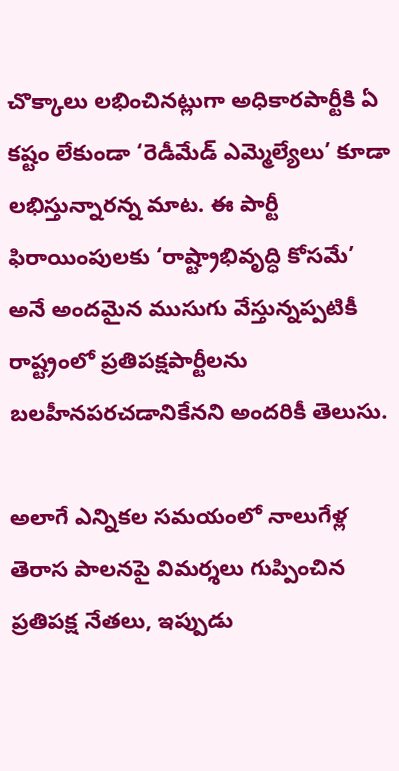చొక్కాలు లభించినట్లుగా అధికారపార్టీకి ఏ కష్టం లేకుండా ‘రెడీమేడ్ ఎమ్మెల్యేలు’ కూడా లభిస్తున్నారన్న మాట. ఈ పార్టీ ఫిరాయింపులకు ‘రాష్ట్రాభివృద్ధి కోసమే’ అనే అందమైన ముసుగు వేస్తున్నప్పటికీ  రాష్ట్రంలో ప్రతిపక్షపార్టీలను బలహీనపరచడానికేనని అందరికీ తెలుసు.

అలాగే ఎన్నికల సమయంలో నాలుగేళ్ల తెరాస పాలనపై విమర్శలు గుప్పించిన ప్రతిపక్ష నేతలు, ఇప్పుడు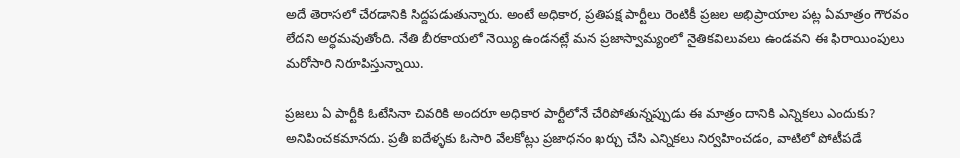అదే తెరాసలో చేరడానికి సిద్దపడుతున్నారు. అంటే అధికార, ప్రతిపక్ష పార్టీలు రెంటికీ ప్రజల అభిప్రాయాల పట్ల ఏమాత్రం గౌరవం లేదని అర్ధమవుతోంది. నేతి బీరకాయలో నెయ్యి ఉండనట్లే మన ప్రజాస్వామ్యంలో నైతికవిలువలు ఉండవని ఈ ఫిరాయింపులు మరోసారి నిరూపిస్తున్నాయి.

ప్రజలు ఏ పార్టీకి ఓటేసినా చివరికి అందరూ అధికార పార్టీలోనే చేరిపోతున్నప్పుడు ఈ మాత్రం దానికి ఎన్నికలు ఎందుకు? అనిపించకమానదు. ప్రతీ ఐదేళ్ళకు ఓసారి వేలకోట్లు ప్రజాధనం ఖర్చు చేసి ఎన్నికలు నిర్వహించడం, వాటిలో పోటీపడే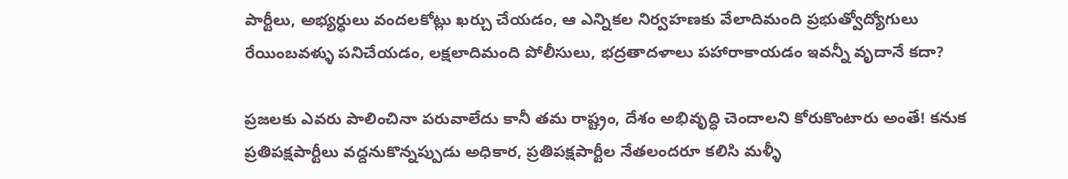పార్టీలు, అభ్యర్ధులు వందలకోట్లు ఖర్చు చేయడం, ఆ ఎన్నికల నిర్వహణకు వేలాదిమంది ప్రభుత్వోద్యోగులు రేయింబవళ్ళు పనిచేయడం, లక్షలాదిమంది పోలీసులు, భద్రతాదళాలు పహారాకాయడం ఇవన్నీ వృదానే కదా?

ప్రజలకు ఎవరు పాలించినా పరువాలేదు కానీ తమ రాష్ట్రం, దేశం అభివృద్ధి చెందాలని కోరుకొంటారు అంతే! కనుక ప్రతిపక్షపార్టీలు వద్దనుకొన్నప్పుడు అధికార, ప్రతిపక్షపార్టీల నేతలందరూ కలిసి మళ్ళీ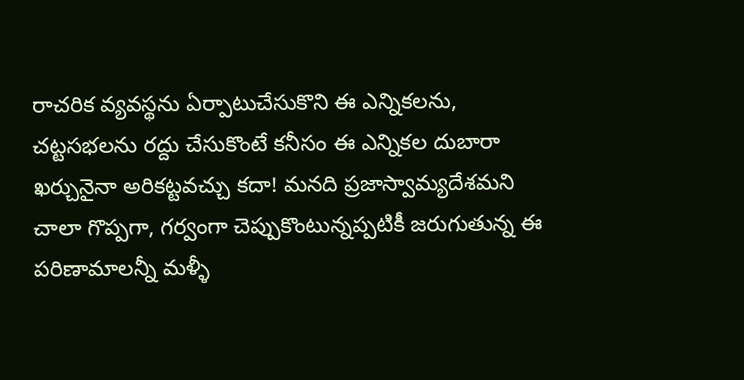రాచరిక వ్యవస్థను ఏర్పాటుచేసుకొని ఈ ఎన్నికలను, చట్టసభలను రద్దు చేసుకొంటే కనీసం ఈ ఎన్నికల దుబారా ఖర్చునైనా అరికట్టవచ్చు కదా! మనది ప్రజాస్వామ్యదేశమని చాలా గొప్పగా, గర్వంగా చెప్పుకొంటున్నప్పటికీ జరుగుతున్న ఈ పరిణామాలన్నీ మళ్ళీ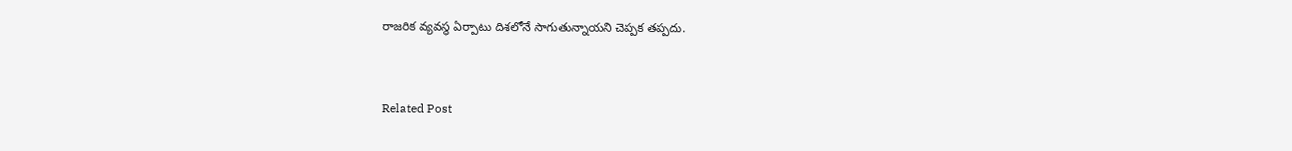రాజరిక వ్యవస్థ ఏర్పాటు దిశలోనే సాగుతున్నాయని చెప్పక తప్పదు.


Related Post